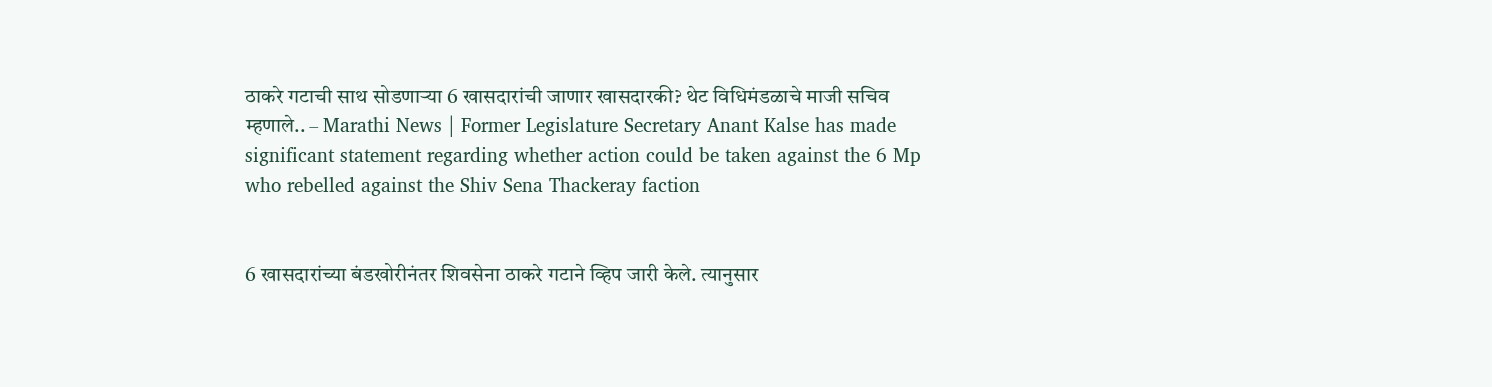ठाकरे गटाची साथ सोडणाऱ्या 6 खासदारांची जाणार खासदारकी? थेट विधिमंडळाचे माजी सचिव म्हणाले.. – Marathi News | Former Legislature Secretary Anant Kalse has made significant statement regarding whether action could be taken against the 6 Mp who rebelled against the Shiv Sena Thackeray faction


6 खासदारांच्या बंडखोरीनंतर शिवसेना ठाकरे गटाने व्हिप जारी केले. त्यानुसार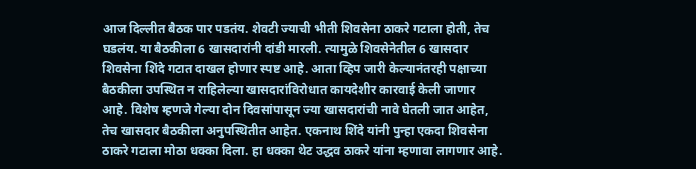आज दिल्लीत बैठक पार पडतंय. शेवटी ज्याची भीती शिवसेना ठाकरे गटाला होती, तेच घडलंय. या बैठकीला 6 खासदारांनी दांडी मारली. त्यामुळे शिवसेनेतील 6 खासदार शिवसेना शिंदे गटात दाखल होणार स्पष्ट आहे. आता व्हिप जारी केल्यानंतरही पक्षाच्या बैठकीला उपस्थित न राहिलेल्या खासदारांविरोधात कायदेशीर कारवाई केली जाणार आहे. विशेष म्हणजे गेल्या दोन दिवसांपासून ज्या खासदारांची नावे घेतली जात आहेत, तेच खासदार बैठकीला अनुपस्थितीत आहेत. एकनाथ शिंदे यांनी पुन्हा एकदा शिवसेना ठाकरे गटाला मोठा धक्का दिला. हा धक्का थेट उद्धव ठाकरे यांना म्हणावा लागणार आहे.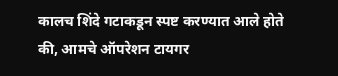कालच शिंदे गटाकडून स्पष्ट करण्यात आले होते की, आमचे ऑपरेशन टायगर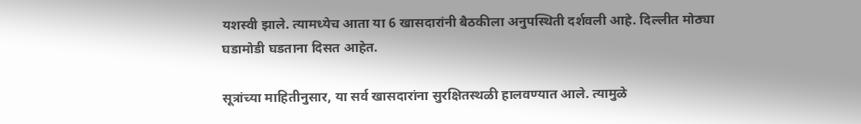यशस्वी झाले. त्यामध्येच आता या 6 खासदारांनी बैठकीला अनुपस्थिती दर्शवली आहे. दिल्लीत मोठ्या घडामोडी घडताना दिसत आहेत.

सूत्रांच्या माहितीनुसार, या सर्व खासदारांना सुरक्षितस्थळी हालवण्यात आले. त्यामुळे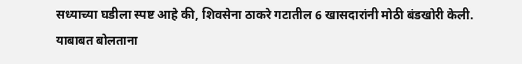सध्याच्या घडीला स्पष्ट आहे की, शिवसेना ठाकरे गटातील 6 खासदारांनी मोठी बंडखोरी केली. याबाबत बोलताना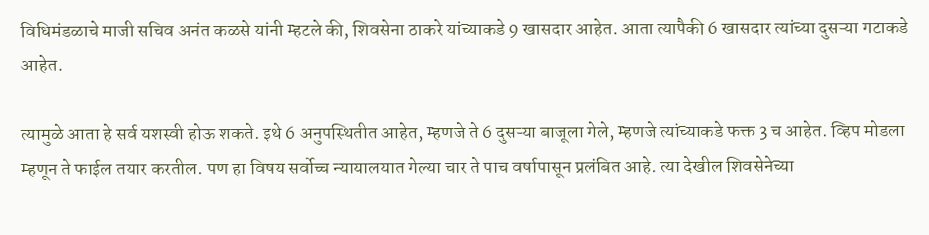विधिमंडळाचे माजी सचिव अनंत कळसे यांनी म्हटले की, शिवसेना ठाकरे यांच्याकडे 9 खासदार आहेत. आता त्यापैकी 6 खासदार त्यांच्या दुसऱ्या गटाकडे आहेत.

त्यामुळे आता हे सर्व यशस्वी होऊ शकते. इथे 6 अनुपस्थितीत आहेत, म्हणजे ते 6 दुसऱ्या बाजूला गेले, म्हणजे त्यांच्याकडे फक्त 3 च आहेत. व्हिप मोडला म्हणून ते फाईल तयार करतील. पण हा विषय सर्वोच्च न्यायालयात गेल्या चार ते पाच वर्षापासून प्रलंबित आहे. त्या देखील शिवसेनेच्या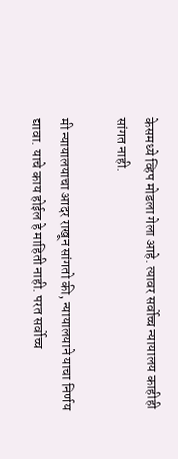केसमध्ये व्हिप मोडला गेला आहे. त्यावर सर्वोच्च न्यायालय काहीही सांगत नाही.

मी न्यायालयाचा आदर राखून सांगतो की, न्यायालयाने याचा निर्णय द्यावा. याचे काय होईल हे माहिती नाही. परत सर्वोच्च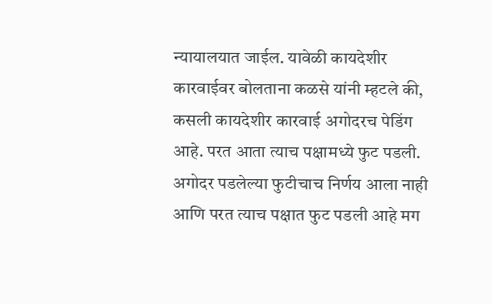न्यायालयात जाईल. यावेळी कायदेशीर कारवाईवर बोलताना कळसे यांनी म्हटले की, कसली कायदेशीर कारवाई अगोदरच पेडिंग आहे. परत आता त्याच पक्षामध्ये फुट पडली. अगोदर पडलेल्या फुटीचाच निर्णय आला नाही आणि परत त्याच पक्षात फुट पडली आहे मग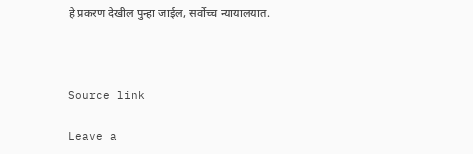हे प्रकरण देखील पुन्हा जाईल, सर्वोच्च न्यायालयात.



Source link

Leave a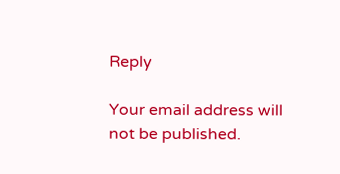Reply

Your email address will not be published.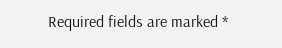Required fields are marked *